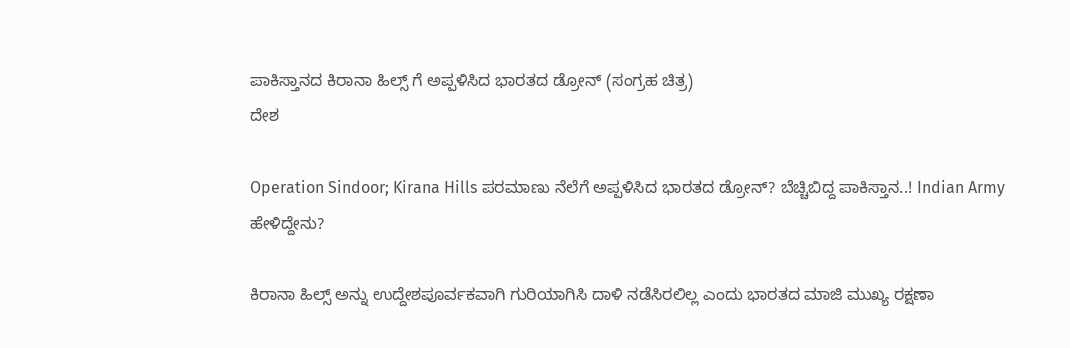ಪಾಕಿಸ್ತಾನದ ಕಿರಾನಾ ಹಿಲ್ಸ್ ಗೆ ಅಪ್ಪಳಿಸಿದ ಭಾರತದ ಡ್ರೋನ್ (ಸಂಗ್ರಹ ಚಿತ್ರ)
ದೇಶ

Operation Sindoor; Kirana Hills ಪರಮಾಣು ನೆಲೆಗೆ ಅಪ್ಪಳಿಸಿದ ಭಾರತದ ಡ್ರೋನ್? ಬೆಚ್ಚಿಬಿದ್ದ ಪಾಕಿಸ್ತಾನ..! Indian Army ಹೇಳಿದ್ದೇನು?

ಕಿರಾನಾ ಹಿಲ್ಸ್‌ ಅನ್ನು ಉದ್ದೇಶಪೂರ್ವಕವಾಗಿ ಗುರಿಯಾಗಿಸಿ ದಾಳಿ ನಡೆಸಿರಲಿಲ್ಲ ಎಂದು ಭಾರತದ ಮಾಜಿ ಮುಖ್ಯ ರಕ್ಷಣಾ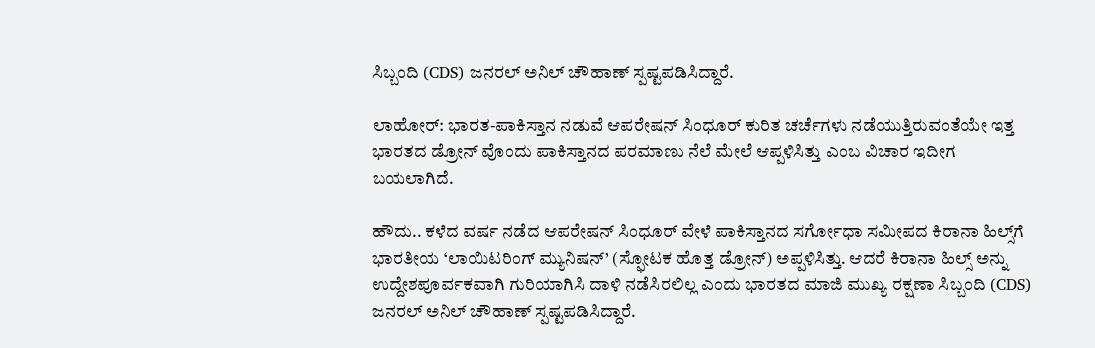ಸಿಬ್ಬಂದಿ (CDS) ಜನರಲ್ ಅನಿಲ್ ಚೌಹಾಣ್ ಸ್ಪಷ್ಟಪಡಿಸಿದ್ದಾರೆ.

ಲಾಹೋರ್: ಭಾರತ-ಪಾಕಿಸ್ತಾನ ನಡುವೆ ಆಪರೇಷನ್ ಸಿಂಧೂರ್ ಕುರಿತ ಚರ್ಚೆಗಳು ನಡೆಯುತ್ತಿರುವಂತೆಯೇ ಇತ್ತ ಭಾರತದ ಡ್ರೋನ್ ವೊಂದು ಪಾಕಿಸ್ತಾನದ ಪರಮಾಣು ನೆಲೆ ಮೇಲೆ ಆಪ್ಪಳಿಸಿತ್ತು ಎಂಬ ವಿಚಾರ ಇದೀಗ ಬಯಲಾಗಿದೆ.

ಹೌದು.. ಕಳೆದ ವರ್ಷ ನಡೆದ ಆಪರೇಷನ್ ಸಿಂಧೂರ್ ವೇಳೆ ಪಾಕಿಸ್ತಾನದ ಸರ್ಗೋಧಾ ಸಮೀಪದ ಕಿರಾನಾ ಹಿಲ್ಸ್‌ಗೆ ಭಾರತೀಯ ‘ಲಾಯಿಟರಿಂಗ್ ಮ್ಯುನಿಷನ್’ (ಸ್ಫೋಟಕ ಹೊತ್ತ ಡ್ರೋನ್) ಅಪ್ಪಳಿಸಿತ್ತು. ಆದರೆ ಕಿರಾನಾ ಹಿಲ್ಸ್‌ ಅನ್ನು ಉದ್ದೇಶಪೂರ್ವಕವಾಗಿ ಗುರಿಯಾಗಿಸಿ ದಾಳಿ ನಡೆಸಿರಲಿಲ್ಲ ಎಂದು ಭಾರತದ ಮಾಜಿ ಮುಖ್ಯ ರಕ್ಷಣಾ ಸಿಬ್ಬಂದಿ (CDS) ಜನರಲ್ ಅನಿಲ್ ಚೌಹಾಣ್ ಸ್ಪಷ್ಟಪಡಿಸಿದ್ದಾರೆ.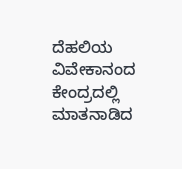ದೆಹಲಿಯ ವಿವೇಕಾನಂದ ಕೇಂದ್ರದಲ್ಲಿ ಮಾತನಾಡಿದ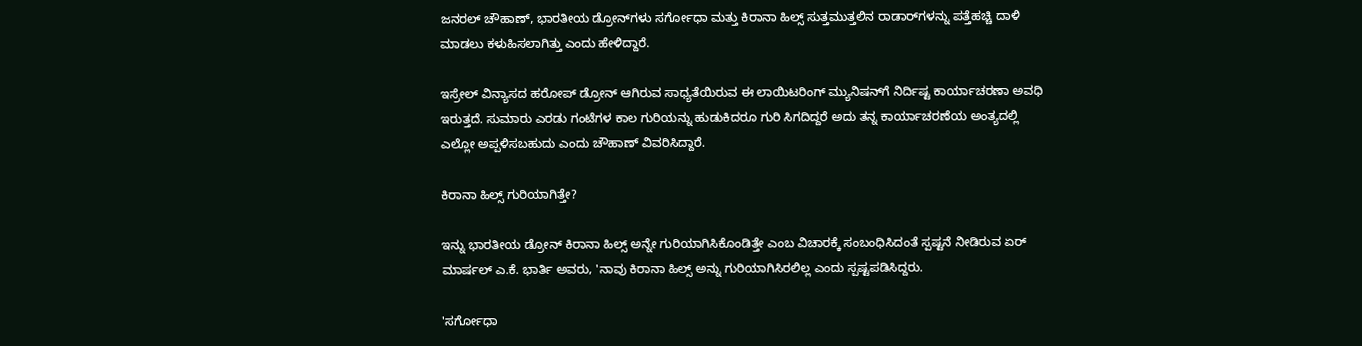ಜನರಲ್ ಚೌಹಾಣ್, ಭಾರತೀಯ ಡ್ರೋನ್‌ಗಳು ಸರ್ಗೋಧಾ ಮತ್ತು ಕಿರಾನಾ ಹಿಲ್ಸ್ ಸುತ್ತಮುತ್ತಲಿನ ರಾಡಾರ್‌ಗಳನ್ನು ಪತ್ತೆಹಚ್ಚಿ ದಾಳಿ ಮಾಡಲು ಕಳುಹಿಸಲಾಗಿತ್ತು ಎಂದು ಹೇಳಿದ್ದಾರೆ.

ಇಸ್ರೇಲ್ ವಿನ್ಯಾಸದ ಹರೋಪ್ ಡ್ರೋನ್ ಆಗಿರುವ ಸಾಧ್ಯತೆಯಿರುವ ಈ ಲಾಯಿಟರಿಂಗ್ ಮ್ಯುನಿಷನ್‌ಗೆ ನಿರ್ದಿಷ್ಟ ಕಾರ್ಯಾಚರಣಾ ಅವಧಿ ಇರುತ್ತದೆ. ಸುಮಾರು ಎರಡು ಗಂಟೆಗಳ ಕಾಲ ಗುರಿಯನ್ನು ಹುಡುಕಿದರೂ ಗುರಿ ಸಿಗದಿದ್ದರೆ ಅದು ತನ್ನ ಕಾರ್ಯಾಚರಣೆಯ ಅಂತ್ಯದಲ್ಲಿ ಎಲ್ಲೋ ಅಪ್ಪಳಿಸಬಹುದು ಎಂದು ಚೌಹಾಣ್ ವಿವರಿಸಿದ್ದಾರೆ.

ಕಿರಾನಾ ಹಿಲ್ಸ್ ಗುರಿಯಾಗಿತ್ತೇ?

ಇನ್ನು ಭಾರತೀಯ ಡ್ರೋನ್ ಕಿರಾನಾ ಹಿಲ್ಸ್ ಅನ್ನೇ ಗುರಿಯಾಗಿಸಿಕೊಂಡಿತ್ತೇ ಎಂಬ ವಿಚಾರಕ್ಕೆ ಸಂಬಂಧಿಸಿದಂತೆ ಸ್ಪಷ್ಟನೆ ನೀಡಿರುವ ಏರ್ ಮಾರ್ಷಲ್ ಎ.ಕೆ. ಭಾರ್ತಿ ಅವರು, 'ನಾವು ಕಿರಾನಾ ಹಿಲ್ಸ್‌ ಅನ್ನು ಗುರಿಯಾಗಿಸಿರಲಿಲ್ಲ ಎಂದು ಸ್ಪಷ್ಟಪಡಿಸಿದ್ದರು.

'ಸರ್ಗೋಧಾ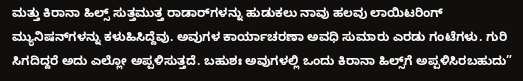ಮತ್ತು ಕಿರಾನಾ ಹಿಲ್ಸ್ ಸುತ್ತಮುತ್ತ ರಾಡಾರ್‌ಗಳನ್ನು ಹುಡುಕಲು ನಾವು ಹಲವು ಲಾಯಿಟರಿಂಗ್ ಮ್ಯುನಿಷನ್‌ಗಳನ್ನು ಕಳುಹಿಸಿದ್ದೆವು. ಅವುಗಳ ಕಾರ್ಯಾಚರಣಾ ಅವಧಿ ಸುಮಾರು ಎರಡು ಗಂಟೆಗಳು. ಗುರಿ ಸಿಗದಿದ್ದರೆ ಅದು ಎಲ್ಲೋ ಅಪ್ಪಳಿಸುತ್ತದೆ. ಬಹುಶಃ ಅವುಗಳಲ್ಲಿ ಒಂದು ಕಿರಾನಾ ಹಿಲ್ಸ್‌ಗೆ ಅಪ್ಪಳಿಸಿರಬಹುದು”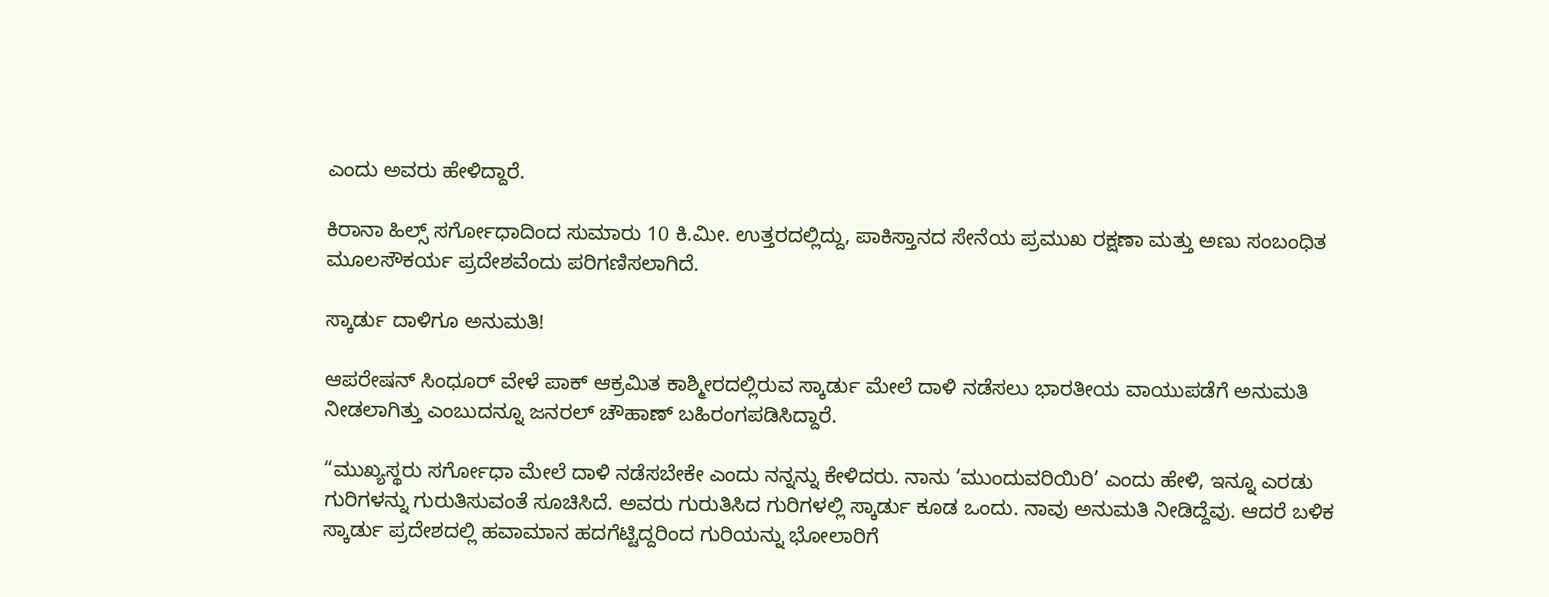ಎಂದು ಅವರು ಹೇಳಿದ್ದಾರೆ.

ಕಿರಾನಾ ಹಿಲ್ಸ್ ಸರ್ಗೋಧಾದಿಂದ ಸುಮಾರು 10 ಕಿ.ಮೀ. ಉತ್ತರದಲ್ಲಿದ್ದು, ಪಾಕಿಸ್ತಾನದ ಸೇನೆಯ ಪ್ರಮುಖ ರಕ್ಷಣಾ ಮತ್ತು ಅಣು ಸಂಬಂಧಿತ ಮೂಲಸೌಕರ್ಯ ಪ್ರದೇಶವೆಂದು ಪರಿಗಣಿಸಲಾಗಿದೆ.

ಸ್ಕಾರ್ಡು ದಾಳಿಗೂ ಅನುಮತಿ!

ಆಪರೇಷನ್ ಸಿಂಧೂರ್ ವೇಳೆ ಪಾಕ್ ಆಕ್ರಮಿತ ಕಾಶ್ಮೀರದಲ್ಲಿರುವ ಸ್ಕಾರ್ಡು ಮೇಲೆ ದಾಳಿ ನಡೆಸಲು ಭಾರತೀಯ ವಾಯುಪಡೆಗೆ ಅನುಮತಿ ನೀಡಲಾಗಿತ್ತು ಎಂಬುದನ್ನೂ ಜನರಲ್ ಚೌಹಾಣ್ ಬಹಿರಂಗಪಡಿಸಿದ್ದಾರೆ.

“ಮುಖ್ಯಸ್ಥರು ಸರ್ಗೋಧಾ ಮೇಲೆ ದಾಳಿ ನಡೆಸಬೇಕೇ ಎಂದು ನನ್ನನ್ನು ಕೇಳಿದರು. ನಾನು ‘ಮುಂದುವರಿಯಿರಿ’ ಎಂದು ಹೇಳಿ, ಇನ್ನೂ ಎರಡು ಗುರಿಗಳನ್ನು ಗುರುತಿಸುವಂತೆ ಸೂಚಿಸಿದೆ. ಅವರು ಗುರುತಿಸಿದ ಗುರಿಗಳಲ್ಲಿ ಸ್ಕಾರ್ಡು ಕೂಡ ಒಂದು. ನಾವು ಅನುಮತಿ ನೀಡಿದ್ದೆವು. ಆದರೆ ಬಳಿಕ ಸ್ಕಾರ್ಡು ಪ್ರದೇಶದಲ್ಲಿ ಹವಾಮಾನ ಹದಗೆಟ್ಟಿದ್ದರಿಂದ ಗುರಿಯನ್ನು ಭೋಲಾರಿಗೆ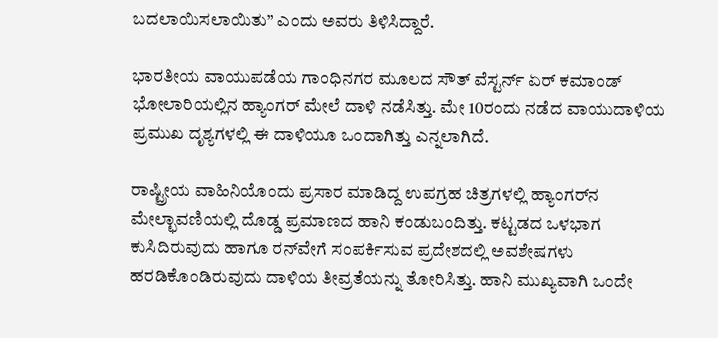ಬದಲಾಯಿಸಲಾಯಿತು” ಎಂದು ಅವರು ತಿಳಿಸಿದ್ದಾರೆ.

ಭಾರತೀಯ ವಾಯುಪಡೆಯ ಗಾಂಧಿನಗರ ಮೂಲದ ಸೌತ್ ವೆಸ್ಟರ್ನ್ ಏರ್ ಕಮಾಂಡ್ ಭೋಲಾರಿಯಲ್ಲಿನ ಹ್ಯಾಂಗರ್ ಮೇಲೆ ದಾಳಿ ನಡೆಸಿತ್ತು. ಮೇ 10ರಂದು ನಡೆದ ವಾಯುದಾಳಿಯ ಪ್ರಮುಖ ದೃಶ್ಯಗಳಲ್ಲಿ ಈ ದಾಳಿಯೂ ಒಂದಾಗಿತ್ತು ಎನ್ನಲಾಗಿದೆ.

ರಾಷ್ಟ್ರೀಯ ವಾಹಿನಿಯೊಂದು ಪ್ರಸಾರ ಮಾಡಿದ್ದ ಉಪಗ್ರಹ ಚಿತ್ರಗಳಲ್ಲಿ ಹ್ಯಾಂಗರ್‌ನ ಮೇಲ್ಛಾವಣಿಯಲ್ಲಿ ದೊಡ್ಡ ಪ್ರಮಾಣದ ಹಾನಿ ಕಂಡುಬಂದಿತ್ತು. ಕಟ್ಟಡದ ಒಳಭಾಗ ಕುಸಿದಿರುವುದು ಹಾಗೂ ರನ್‌ವೇಗೆ ಸಂಪರ್ಕಿಸುವ ಪ್ರದೇಶದಲ್ಲಿ ಅವಶೇಷಗಳು ಹರಡಿಕೊಂಡಿರುವುದು ದಾಳಿಯ ತೀವ್ರತೆಯನ್ನು ತೋರಿಸಿತ್ತು. ಹಾನಿ ಮುಖ್ಯವಾಗಿ ಒಂದೇ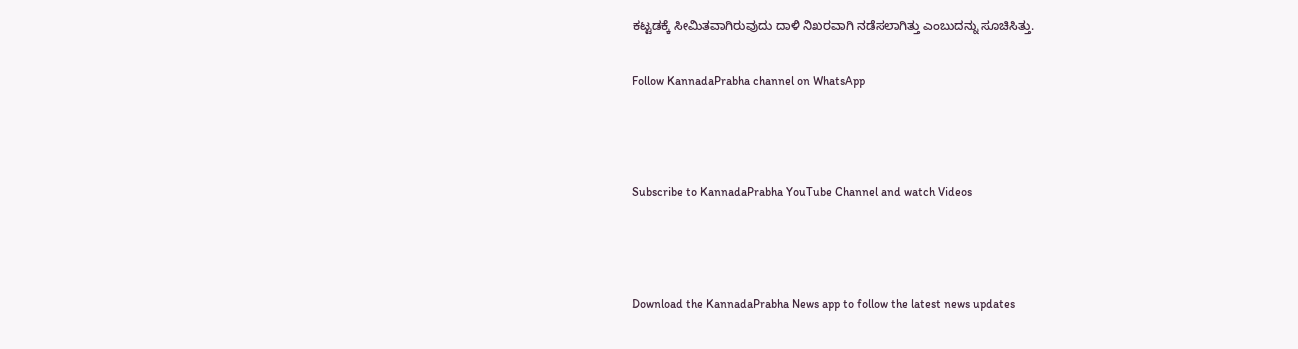ಕಟ್ಟಡಕ್ಕೆ ಸೀಮಿತವಾಗಿರುವುದು ದಾಳಿ ನಿಖರವಾಗಿ ನಡೆಸಲಾಗಿತ್ತು ಎಂಬುದನ್ನು ಸೂಚಿಸಿತ್ತು.

Follow KannadaPrabha channel on WhatsApp



Subscribe to KannadaPrabha YouTube Channel and watch Videos



Download the KannadaPrabha News app to follow the latest news updates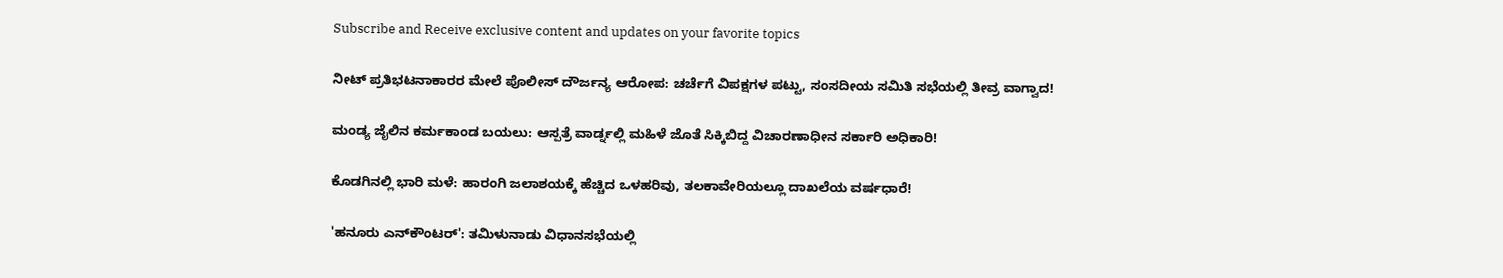Subscribe and Receive exclusive content and updates on your favorite topics

ನೀಟ್ ಪ್ರತಿಭಟನಾಕಾರರ ಮೇಲೆ ಪೊಲೀಸ್ ದೌರ್ಜನ್ಯ ಆರೋಪ: ಚರ್ಚೆಗೆ ವಿಪಕ್ಷಗಳ ಪಟ್ಟು, ಸಂಸದೀಯ ಸಮಿತಿ ಸಭೆಯಲ್ಲಿ ತೀವ್ರ ವಾಗ್ವಾದ!

ಮಂಡ್ಯ ಜೈಲಿನ ಕರ್ಮಕಾಂಡ ಬಯಲು: ಆಸ್ಪತ್ರೆ ವಾರ್ಡ್ನಲ್ಲಿ ಮಹಿಳೆ ಜೊತೆ ಸಿಕ್ಕಿಬಿದ್ದ ವಿಚಾರಣಾಧೀನ ಸರ್ಕಾರಿ ಅಧಿಕಾರಿ!

ಕೊಡಗಿನಲ್ಲಿ ಭಾರಿ ಮಳೆ: ಹಾರಂಗಿ ಜಲಾಶಯಕ್ಕೆ ಹೆಚ್ಚಿದ ಒಳಹರಿವು, ತಲಕಾವೇರಿಯಲ್ಲೂ ದಾಖಲೆಯ ವರ್ಷಧಾರೆ!

'ಹನೂರು ಎನ್‌ಕೌಂಟರ್': ತಮಿಳುನಾಡು ವಿಧಾನಸಭೆಯಲ್ಲಿ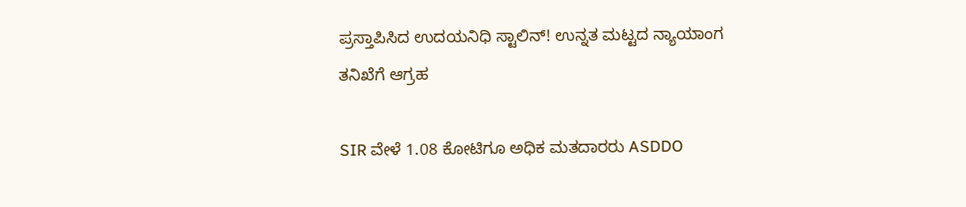ಪ್ರಸ್ತಾಪಿಸಿದ ಉದಯನಿಧಿ ಸ್ಟಾಲಿನ್! ಉನ್ನತ ಮಟ್ಟದ ನ್ಯಾಯಾಂಗ ತನಿಖೆಗೆ ಆಗ್ರಹ

SIR ವೇಳೆ 1.08 ಕೋಟಿಗೂ ಅಧಿಕ ಮತದಾರರು ASDDO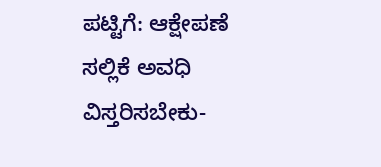ಪಟ್ಟಿಗೆ: ಆಕ್ಷೇಪಣೆ ಸಲ್ಲಿಕೆ ಅವಧಿ ವಿಸ್ತರಿಸಬೇಕು-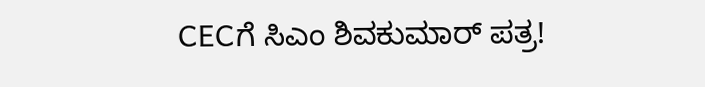CECಗೆ ಸಿಎಂ ಶಿವಕುಮಾರ್ ಪತ್ರ!